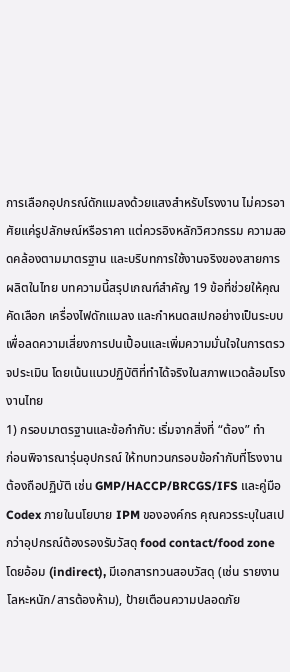การเลือกอุปกรณ์ดักแมลงด้วยแสงสำหรับโรงงาน ไม่ควรอาศัยแค่รูปลักษณ์หรือราคา แต่ควรอิงหลักวิศวกรรม ความสอดคล้องตามมาตรฐาน และบริบทการใช้งานจริงของสายการผลิตในไทย บทความนี้สรุปเกณฑ์สำคัญ 19 ข้อที่ช่วยให้คุณคัดเลือก เครื่องไฟดักแมลง และกำหนดสเปกอย่างเป็นระบบ เพื่อลดความเสี่ยงการปนเปื้อนและเพิ่มความมั่นใจในการตรวจประเมิน โดยเน้นแนวปฏิบัติที่ทำได้จริงในสภาพแวดล้อมโรงงานไทย
1) กรอบมาตรฐานและข้อกำกับ: เริ่มจากสิ่งที่ “ต้อง” ทำ
ก่อนพิจารณารุ่นอุปกรณ์ ให้ทบทวนกรอบข้อกำกับที่โรงงานต้องถือปฏิบัติ เช่น GMP/HACCP/BRCGS/IFS และคู่มือ Codex ภายในนโยบาย IPM ขององค์กร คุณควรระบุในสเปกว่าอุปกรณ์ต้องรองรับวัสดุ food contact/food zone โดยอ้อม (indirect), มีเอกสารทวนสอบวัสดุ (เช่น รายงานโลหะหนัก/สารต้องห้าม), ป้ายเตือนความปลอดภัย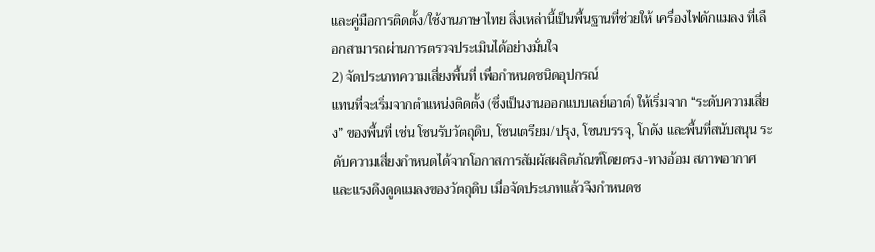และคู่มือการติดตั้ง/ใช้งานภาษาไทย สิ่งเหล่านี้เป็นพื้นฐานที่ช่วยให้ เครื่องไฟดักแมลง ที่เลือกสามารถผ่านการตรวจประเมินได้อย่างมั่นใจ
2) จัดประเภทความเสี่ยงพื้นที่ เพื่อกำหนดชนิดอุปกรณ์
แทนที่จะเริ่มจากตำแหน่งติดตั้ง (ซึ่งเป็นงานออกแบบเลย์เอาต์) ให้เริ่มจาก “ระดับความเสี่ยง” ของพื้นที่ เช่น โซนรับวัตถุดิบ, โซนเตรียม/ปรุง, โซนบรรจุ, โกดัง และพื้นที่สนับสนุน ระดับความเสี่ยงกำหนดได้จากโอกาสการสัมผัสผลิตภัณฑ์โดยตรง-ทางอ้อม สภาพอากาศ และแรงดึงดูดแมลงของวัตถุดิบ เมื่อจัดประเภทแล้วจึงกำหนดช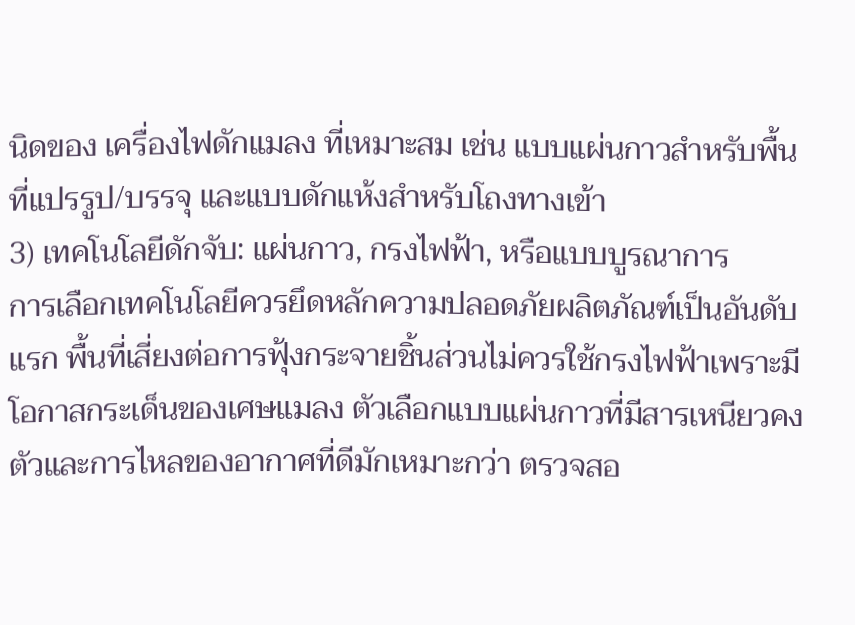นิดของ เครื่องไฟดักแมลง ที่เหมาะสม เช่น แบบแผ่นกาวสำหรับพื้นที่แปรรูป/บรรจุ และแบบดักแห้งสำหรับโถงทางเข้า
3) เทคโนโลยีดักจับ: แผ่นกาว, กรงไฟฟ้า, หรือแบบบูรณาการ
การเลือกเทคโนโลยีควรยึดหลักความปลอดภัยผลิตภัณฑ์เป็นอันดับแรก พื้นที่เสี่ยงต่อการฟุ้งกระจายชิ้นส่วนไม่ควรใช้กรงไฟฟ้าเพราะมีโอกาสกระเด็นของเศษแมลง ตัวเลือกแบบแผ่นกาวที่มีสารเหนียวคงตัวและการไหลของอากาศที่ดีมักเหมาะกว่า ตรวจสอ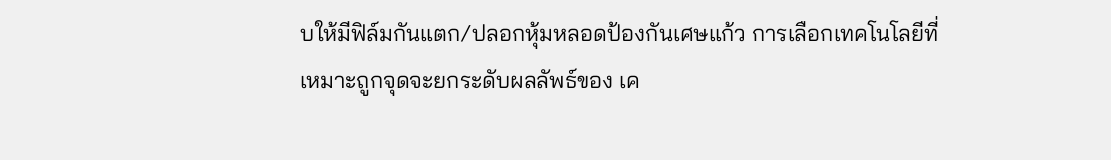บให้มีฟิล์มกันแตก/ปลอกหุ้มหลอดป้องกันเศษแก้ว การเลือกเทคโนโลยีที่เหมาะถูกจุดจะยกระดับผลลัพธ์ของ เค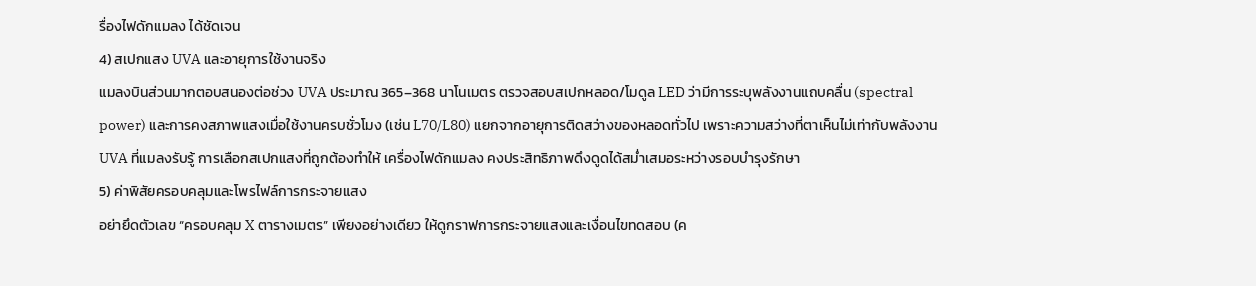รื่องไฟดักแมลง ได้ชัดเจน
4) สเปกแสง UVA และอายุการใช้งานจริง
แมลงบินส่วนมากตอบสนองต่อช่วง UVA ประมาณ 365–368 นาโนเมตร ตรวจสอบสเปกหลอด/โมดูล LED ว่ามีการระบุพลังงานแถบคลื่น (spectral power) และการคงสภาพแสงเมื่อใช้งานครบชั่วโมง (เช่น L70/L80) แยกจากอายุการติดสว่างของหลอดทั่วไป เพราะความสว่างที่ตาเห็นไม่เท่ากับพลังงาน UVA ที่แมลงรับรู้ การเลือกสเปกแสงที่ถูกต้องทำให้ เครื่องไฟดักแมลง คงประสิทธิภาพดึงดูดได้สม่ำเสมอระหว่างรอบบำรุงรักษา
5) ค่าพิสัยครอบคลุมและโพรไฟล์การกระจายแสง
อย่ายึดตัวเลข “ครอบคลุม X ตารางเมตร” เพียงอย่างเดียว ให้ดูกราฟการกระจายแสงและเงื่อนไขทดสอบ (ค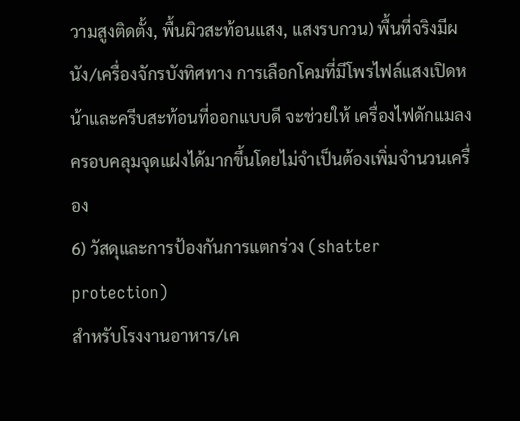วามสูงติดตั้ง, พื้นผิวสะท้อนแสง, แสงรบกวน) พื้นที่จริงมีผนัง/เครื่องจักรบังทิศทาง การเลือกโคมที่มีโพรไฟล์แสงเปิดหน้าและครีบสะท้อนที่ออกแบบดี จะช่วยให้ เครื่องไฟดักแมลง ครอบคลุมจุดแฝงได้มากขึ้นโดยไม่จำเป็นต้องเพิ่มจำนวนเครื่อง
6) วัสดุและการป้องกันการแตกร่วง (shatter protection)
สำหรับโรงงานอาหาร/เค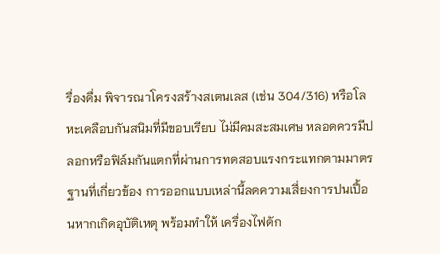รื่องดื่ม พิจารณาโครงสร้างสเตนเลส (เช่น 304/316) หรือโลหะเคลือบกันสนิมที่มีขอบเรียบ ไม่มีคมสะสมเศษ หลอดควรมีปลอกหรือฟิล์มกันแตกที่ผ่านการทดสอบแรงกระแทกตามมาตรฐานที่เกี่ยวข้อง การออกแบบเหล่านี้ลดความเสี่ยงการปนเปื้อนหากเกิดอุบัติเหตุ พร้อมทำให้ เครื่องไฟดัก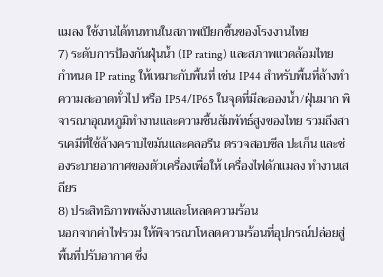แมลง ใช้งานได้ทนทานในสภาพเปียกชื้นของโรงงานไทย
7) ระดับการป้องกันฝุ่นน้ำ (IP rating) และสภาพแวดล้อมไทย
กำหนด IP rating ให้เหมาะกับพื้นที่ เช่น IP44 สำหรับพื้นที่ล้างทำความสะอาดทั่วไป หรือ IP54/IP65 ในจุดที่มีละอองน้ำ/ฝุ่นมาก พิจารณาอุณหภูมิทำงานและความชื้นสัมพัทธ์สูงของไทย รวมถึงสารเคมีที่ใช้ล้างคราบไขมันและคลอรีน ตรวจสอบซีล ปะเก็น และช่องระบายอากาศของตัวเครื่องเพื่อให้ เครื่องไฟดักแมลง ทำงานเสถียร
8) ประสิทธิภาพพลังงานและโหลดความร้อน
นอกจากค่าไฟรวม ให้พิจารณาโหลดความร้อนที่อุปกรณ์ปล่อยสู่พื้นที่ปรับอากาศ ซึ่ง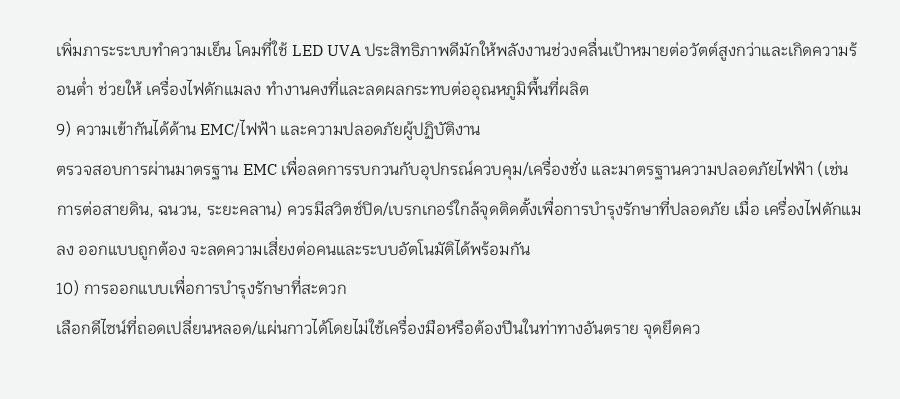เพิ่มภาระระบบทำความเย็น โคมที่ใช้ LED UVA ประสิทธิภาพดีมักให้พลังงานช่วงคลื่นเป้าหมายต่อวัตต์สูงกว่าและเกิดความร้อนต่ำ ช่วยให้ เครื่องไฟดักแมลง ทำงานคงที่และลดผลกระทบต่ออุณหภูมิพื้นที่ผลิต
9) ความเข้ากันได้ด้าน EMC/ไฟฟ้า และความปลอดภัยผู้ปฏิบัติงาน
ตรวจสอบการผ่านมาตรฐาน EMC เพื่อลดการรบกวนกับอุปกรณ์ควบคุม/เครื่องชั่ง และมาตรฐานความปลอดภัยไฟฟ้า (เช่น การต่อสายดิน, ฉนวน, ระยะคลาน) ควรมีสวิตช์ปิด/เบรกเกอร์ใกล้จุดติดตั้งเพื่อการบำรุงรักษาที่ปลอดภัย เมื่อ เครื่องไฟดักแมลง ออกแบบถูกต้อง จะลดความเสี่ยงต่อคนและระบบอัตโนมัติได้พร้อมกัน
10) การออกแบบเพื่อการบำรุงรักษาที่สะดวก
เลือกดีไซน์ที่ถอดเปลี่ยนหลอด/แผ่นกาวได้โดยไม่ใช้เครื่องมือหรือต้องปีนในท่าทางอันตราย จุดยึดคว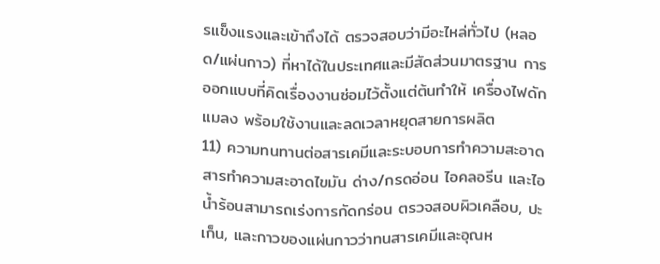รแข็งแรงและเข้าถึงได้ ตรวจสอบว่ามีอะไหล่ทั่วไป (หลอด/แผ่นกาว) ที่หาได้ในประเทศและมีสัดส่วนมาตรฐาน การออกแบบที่คิดเรื่องงานซ่อมไว้ตั้งแต่ต้นทำให้ เครื่องไฟดักแมลง พร้อมใช้งานและลดเวลาหยุดสายการผลิต
11) ความทนทานต่อสารเคมีและระบอบการทำความสะอาด
สารทำความสะอาดไขมัน ด่าง/กรดอ่อน ไอคลอรีน และไอน้ำร้อนสามารถเร่งการกัดกร่อน ตรวจสอบผิวเคลือบ, ปะเก็น, และกาวของแผ่นกาวว่าทนสารเคมีและอุณห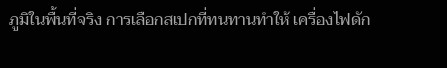ภูมิในพื้นที่จริง การเลือกสเปกที่ทนทานทำให้ เครื่องไฟดัก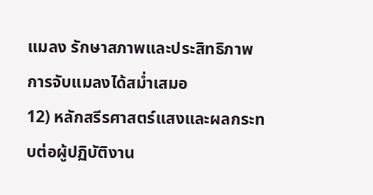แมลง รักษาสภาพและประสิทธิภาพการจับแมลงได้สม่ำเสมอ
12) หลักสรีรศาสตร์แสงและผลกระทบต่อผู้ปฏิบัติงาน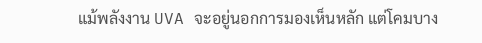แม้พลังงาน UVA จะอยู่นอกการมองเห็นหลัก แต่โคมบาง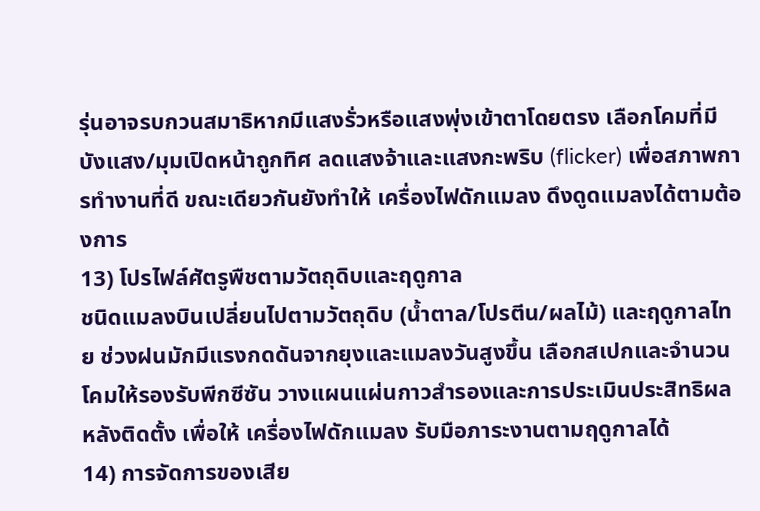รุ่นอาจรบกวนสมาธิหากมีแสงรั่วหรือแสงพุ่งเข้าตาโดยตรง เลือกโคมที่มีบังแสง/มุมเปิดหน้าถูกทิศ ลดแสงจ้าและแสงกะพริบ (flicker) เพื่อสภาพการทำงานที่ดี ขณะเดียวกันยังทำให้ เครื่องไฟดักแมลง ดึงดูดแมลงได้ตามต้องการ
13) โปรไฟล์ศัตรูพืชตามวัตถุดิบและฤดูกาล
ชนิดแมลงบินเปลี่ยนไปตามวัตถุดิบ (น้ำตาล/โปรตีน/ผลไม้) และฤดูกาลไทย ช่วงฝนมักมีแรงกดดันจากยุงและแมลงวันสูงขึ้น เลือกสเปกและจำนวนโคมให้รองรับพีกซีซัน วางแผนแผ่นกาวสำรองและการประเมินประสิทธิผลหลังติดตั้ง เพื่อให้ เครื่องไฟดักแมลง รับมือภาระงานตามฤดูกาลได้
14) การจัดการของเสีย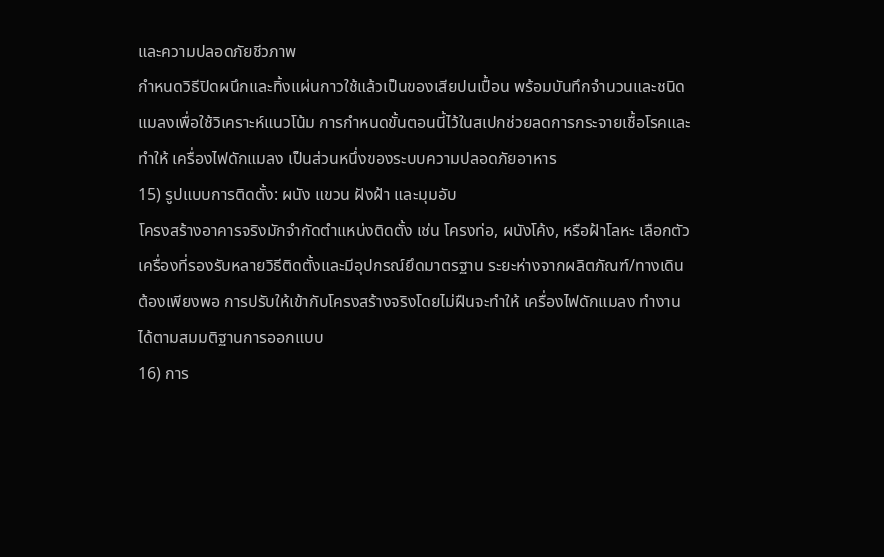และความปลอดภัยชีวภาพ
กำหนดวิธีปิดผนึกและทิ้งแผ่นกาวใช้แล้วเป็นของเสียปนเปื้อน พร้อมบันทึกจำนวนและชนิดแมลงเพื่อใช้วิเคราะห์แนวโน้ม การกำหนดขั้นตอนนี้ไว้ในสเปกช่วยลดการกระจายเชื้อโรคและทำให้ เครื่องไฟดักแมลง เป็นส่วนหนึ่งของระบบความปลอดภัยอาหาร
15) รูปแบบการติดตั้ง: ผนัง แขวน ฝังฝ้า และมุมอับ
โครงสร้างอาคารจริงมักจำกัดตำแหน่งติดตั้ง เช่น โครงท่อ, ผนังโค้ง, หรือฝ้าโลหะ เลือกตัวเครื่องที่รองรับหลายวิธีติดตั้งและมีอุปกรณ์ยึดมาตรฐาน ระยะห่างจากผลิตภัณฑ์/ทางเดินต้องเพียงพอ การปรับให้เข้ากับโครงสร้างจริงโดยไม่ฝืนจะทำให้ เครื่องไฟดักแมลง ทำงานได้ตามสมมติฐานการออกแบบ
16) การ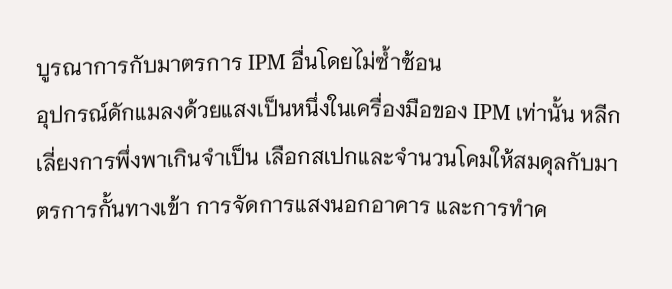บูรณาการกับมาตรการ IPM อื่นโดยไม่ซ้ำซ้อน
อุปกรณ์ดักแมลงด้วยแสงเป็นหนึ่งในเครื่องมือของ IPM เท่านั้น หลีกเลี่ยงการพึ่งพาเกินจำเป็น เลือกสเปกและจำนวนโคมให้สมดุลกับมาตรการกั้นทางเข้า การจัดการแสงนอกอาคาร และการทำค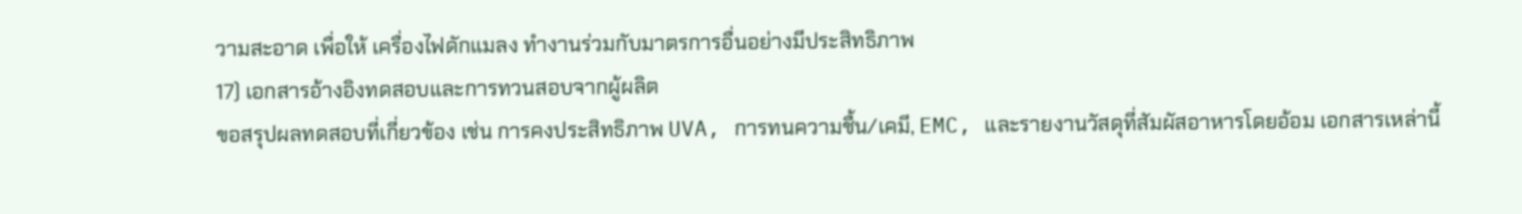วามสะอาด เพื่อให้ เครื่องไฟดักแมลง ทำงานร่วมกับมาตรการอื่นอย่างมีประสิทธิภาพ
17) เอกสารอ้างอิงทดสอบและการทวนสอบจากผู้ผลิต
ขอสรุปผลทดสอบที่เกี่ยวข้อง เช่น การคงประสิทธิภาพ UVA, การทนความชื้น/เคมี, EMC, และรายงานวัสดุที่สัมผัสอาหารโดยอ้อม เอกสารเหล่านี้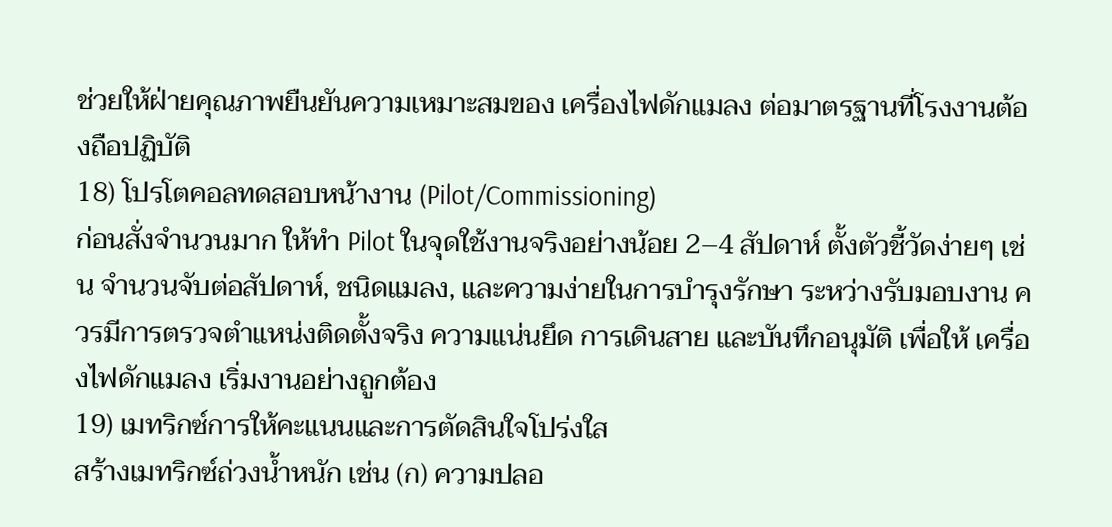ช่วยให้ฝ่ายคุณภาพยืนยันความเหมาะสมของ เครื่องไฟดักแมลง ต่อมาตรฐานที่โรงงานต้องถือปฏิบัติ
18) โปรโตคอลทดสอบหน้างาน (Pilot/Commissioning)
ก่อนสั่งจำนวนมาก ให้ทำ Pilot ในจุดใช้งานจริงอย่างน้อย 2–4 สัปดาห์ ตั้งตัวชี้วัดง่ายๆ เช่น จำนวนจับต่อสัปดาห์, ชนิดแมลง, และความง่ายในการบำรุงรักษา ระหว่างรับมอบงาน ควรมีการตรวจตำแหน่งติดตั้งจริง ความแน่นยึด การเดินสาย และบันทึกอนุมัติ เพื่อให้ เครื่องไฟดักแมลง เริ่มงานอย่างถูกต้อง
19) เมทริกซ์การให้คะแนนและการตัดสินใจโปร่งใส
สร้างเมทริกซ์ถ่วงน้ำหนัก เช่น (ก) ความปลอ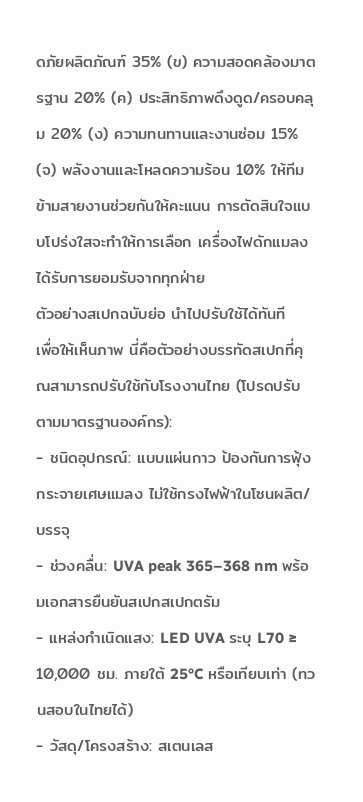ดภัยผลิตภัณฑ์ 35% (ข) ความสอดคล้องมาตรฐาน 20% (ค) ประสิทธิภาพดึงดูด/ครอบคลุม 20% (ง) ความทนทานและงานซ่อม 15% (จ) พลังงานและโหลดความร้อน 10% ให้ทีมข้ามสายงานช่วยกันให้คะแนน การตัดสินใจแบบโปร่งใสจะทำให้การเลือก เครื่องไฟดักแมลง ได้รับการยอมรับจากทุกฝ่าย
ตัวอย่างสเปกฉบับย่อ นำไปปรับใช้ได้ทันที
เพื่อให้เห็นภาพ นี่คือตัวอย่างบรรทัดสเปกที่คุณสามารถปรับใช้กับโรงงานไทย (โปรดปรับตามมาตรฐานองค์กร):
- ชนิดอุปกรณ์: แบบแผ่นกาว ป้องกันการฟุ้งกระจายเศษแมลง ไม่ใช้กรงไฟฟ้าในโซนผลิต/บรรจุ
- ช่วงคลื่น: UVA peak 365–368 nm พร้อมเอกสารยืนยันสเปกสเปกตรัม
- แหล่งกำเนิดแสง: LED UVA ระบุ L70 ≥ 10,000 ชม. ภายใต้ 25°C หรือเทียบเท่า (ทวนสอบในไทยได้)
- วัสดุ/โครงสร้าง: สเตนเลส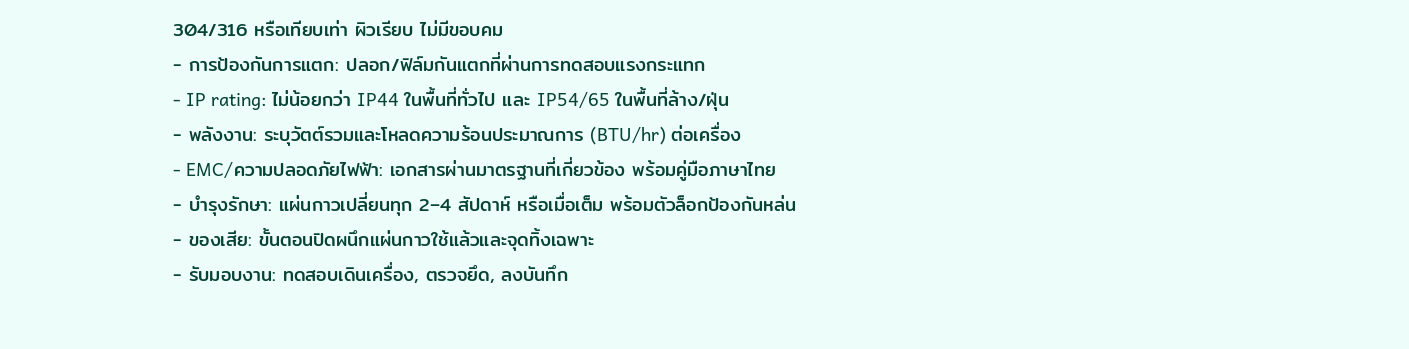304/316 หรือเทียบเท่า ผิวเรียบ ไม่มีขอบคม
- การป้องกันการแตก: ปลอก/ฟิล์มกันแตกที่ผ่านการทดสอบแรงกระแทก
- IP rating: ไม่น้อยกว่า IP44 ในพื้นที่ทั่วไป และ IP54/65 ในพื้นที่ล้าง/ฝุ่น
- พลังงาน: ระบุวัตต์รวมและโหลดความร้อนประมาณการ (BTU/hr) ต่อเครื่อง
- EMC/ความปลอดภัยไฟฟ้า: เอกสารผ่านมาตรฐานที่เกี่ยวข้อง พร้อมคู่มือภาษาไทย
- บำรุงรักษา: แผ่นกาวเปลี่ยนทุก 2–4 สัปดาห์ หรือเมื่อเต็ม พร้อมตัวล็อกป้องกันหล่น
- ของเสีย: ขั้นตอนปิดผนึกแผ่นกาวใช้แล้วและจุดทิ้งเฉพาะ
- รับมอบงาน: ทดสอบเดินเครื่อง, ตรวจยึด, ลงบันทึก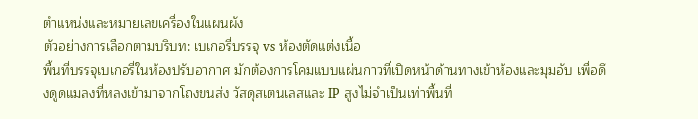ตำแหน่งและหมายเลขเครื่องในแผนผัง
ตัวอย่างการเลือกตามบริบท: เบเกอรี่บรรจุ vs ห้องตัดแต่งเนื้อ
พื้นที่บรรจุเบเกอรี่ในห้องปรับอากาศ มักต้องการโคมแบบแผ่นกาวที่เปิดหน้าด้านทางเข้าห้องและมุมอับ เพื่อดึงดูดแมลงที่หลงเข้ามาจากโถงขนส่ง วัสดุสเตนเลสและ IP สูงไม่จำเป็นเท่าพื้นที่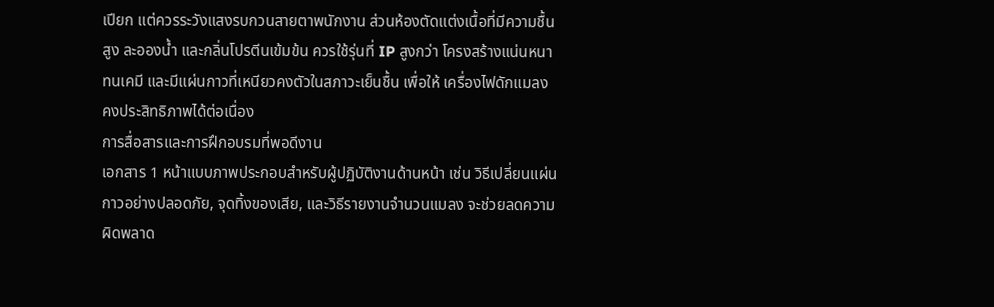เปียก แต่ควรระวังแสงรบกวนสายตาพนักงาน ส่วนห้องตัดแต่งเนื้อที่มีความชื้นสูง ละอองน้ำ และกลิ่นโปรตีนเข้มข้น ควรใช้รุ่นที่ IP สูงกว่า โครงสร้างแน่นหนา ทนเคมี และมีแผ่นกาวที่เหนียวคงตัวในสภาวะเย็นชื้น เพื่อให้ เครื่องไฟดักแมลง คงประสิทธิภาพได้ต่อเนื่อง
การสื่อสารและการฝึกอบรมที่พอดีงาน
เอกสาร 1 หน้าแบบภาพประกอบสำหรับผู้ปฏิบัติงานด้านหน้า เช่น วิธีเปลี่ยนแผ่นกาวอย่างปลอดภัย, จุดทิ้งของเสีย, และวิธีรายงานจำนวนแมลง จะช่วยลดความผิดพลาด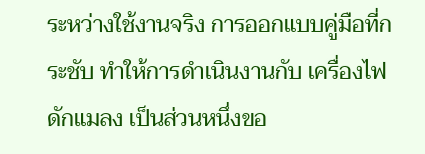ระหว่างใช้งานจริง การออกแบบคู่มือที่กระชับ ทำให้การดำเนินงานกับ เครื่องไฟดักแมลง เป็นส่วนหนึ่งขอ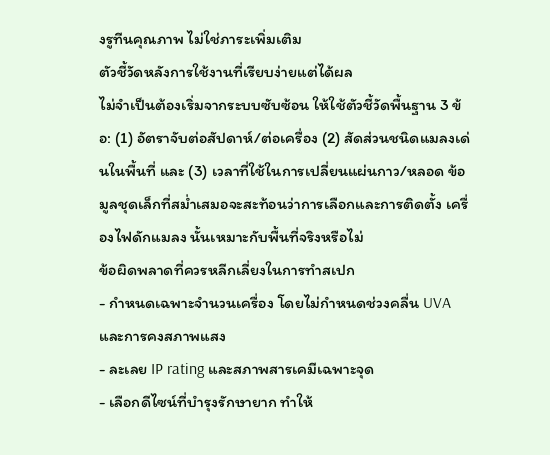งรูทีนคุณภาพ ไม่ใช่ภาระเพิ่มเติม
ตัวชี้วัดหลังการใช้งานที่เรียบง่ายแต่ได้ผล
ไม่จำเป็นต้องเริ่มจากระบบซับซ้อน ให้ใช้ตัวชี้วัดพื้นฐาน 3 ข้อ: (1) อัตราจับต่อสัปดาห์/ต่อเครื่อง (2) สัดส่วนชนิดแมลงเด่นในพื้นที่ และ (3) เวลาที่ใช้ในการเปลี่ยนแผ่นกาว/หลอด ข้อมูลชุดเล็กที่สม่ำเสมอจะสะท้อนว่าการเลือกและการติดตั้ง เครื่องไฟดักแมลง นั้นเหมาะกับพื้นที่จริงหรือไม่
ข้อผิดพลาดที่ควรหลีกเลี่ยงในการทำสเปก
- กำหนดเฉพาะจำนวนเครื่อง โดยไม่กำหนดช่วงคลื่น UVA และการคงสภาพแสง
- ละเลย IP rating และสภาพสารเคมีเฉพาะจุด
- เลือกดีไซน์ที่บำรุงรักษายาก ทำให้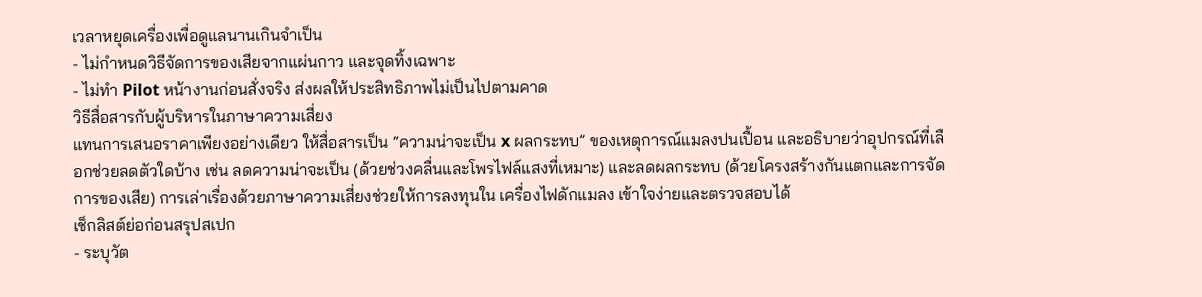เวลาหยุดเครื่องเพื่อดูแลนานเกินจำเป็น
- ไม่กำหนดวิธีจัดการของเสียจากแผ่นกาว และจุดทิ้งเฉพาะ
- ไม่ทำ Pilot หน้างานก่อนสั่งจริง ส่งผลให้ประสิทธิภาพไม่เป็นไปตามคาด
วิธีสื่อสารกับผู้บริหารในภาษาความเสี่ยง
แทนการเสนอราคาเพียงอย่างเดียว ให้สื่อสารเป็น “ความน่าจะเป็น x ผลกระทบ” ของเหตุการณ์แมลงปนเปื้อน และอธิบายว่าอุปกรณ์ที่เลือกช่วยลดตัวใดบ้าง เช่น ลดความน่าจะเป็น (ด้วยช่วงคลื่นและโพรไฟล์แสงที่เหมาะ) และลดผลกระทบ (ด้วยโครงสร้างกันแตกและการจัดการของเสีย) การเล่าเรื่องด้วยภาษาความเสี่ยงช่วยให้การลงทุนใน เครื่องไฟดักแมลง เข้าใจง่ายและตรวจสอบได้
เช็กลิสต์ย่อก่อนสรุปสเปก
- ระบุวัต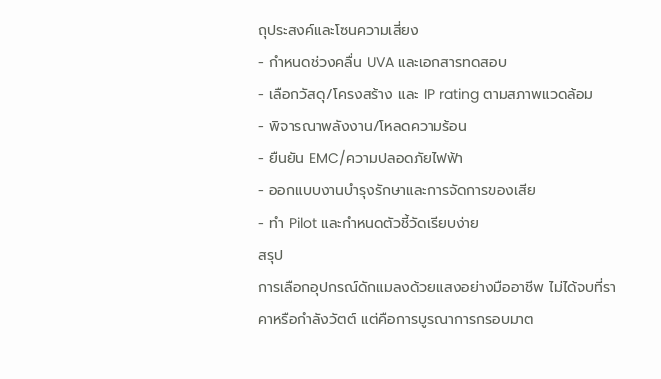ถุประสงค์และโซนความเสี่ยง
- กำหนดช่วงคลื่น UVA และเอกสารทดสอบ
- เลือกวัสดุ/โครงสร้าง และ IP rating ตามสภาพแวดล้อม
- พิจารณาพลังงาน/โหลดความร้อน
- ยืนยัน EMC/ความปลอดภัยไฟฟ้า
- ออกแบบงานบำรุงรักษาและการจัดการของเสีย
- ทำ Pilot และกำหนดตัวชี้วัดเรียบง่าย
สรุป
การเลือกอุปกรณ์ดักแมลงด้วยแสงอย่างมืออาชีพ ไม่ได้จบที่ราคาหรือกำลังวัตต์ แต่คือการบูรณาการกรอบมาต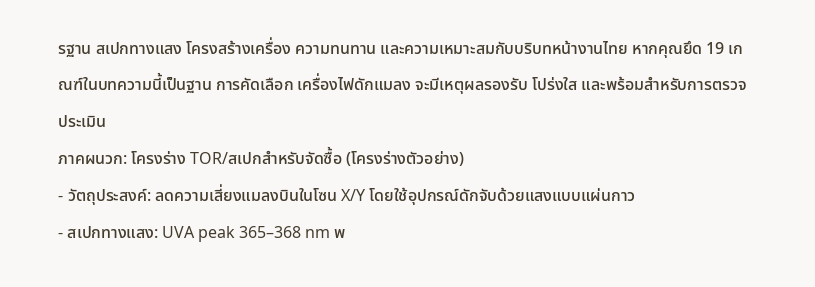รฐาน สเปกทางแสง โครงสร้างเครื่อง ความทนทาน และความเหมาะสมกับบริบทหน้างานไทย หากคุณยึด 19 เกณฑ์ในบทความนี้เป็นฐาน การคัดเลือก เครื่องไฟดักแมลง จะมีเหตุผลรองรับ โปร่งใส และพร้อมสำหรับการตรวจประเมิน
ภาคผนวก: โครงร่าง TOR/สเปกสำหรับจัดซื้อ (โครงร่างตัวอย่าง)
- วัตถุประสงค์: ลดความเสี่ยงแมลงบินในโซน X/Y โดยใช้อุปกรณ์ดักจับด้วยแสงแบบแผ่นกาว
- สเปกทางแสง: UVA peak 365–368 nm พ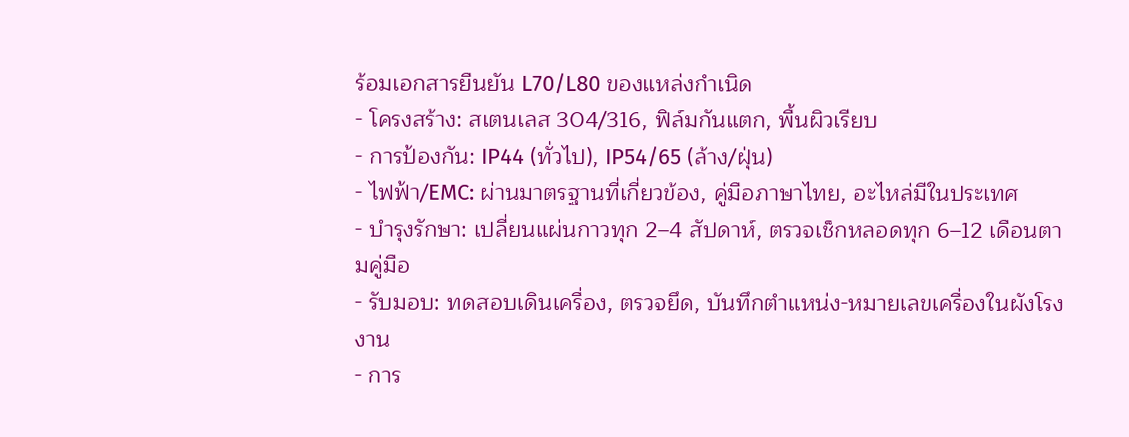ร้อมเอกสารยืนยัน L70/L80 ของแหล่งกำเนิด
- โครงสร้าง: สเตนเลส 304/316, ฟิล์มกันแตก, พื้นผิวเรียบ
- การป้องกัน: IP44 (ทั่วไป), IP54/65 (ล้าง/ฝุ่น)
- ไฟฟ้า/EMC: ผ่านมาตรฐานที่เกี่ยวข้อง, คู่มือภาษาไทย, อะไหล่มีในประเทศ
- บำรุงรักษา: เปลี่ยนแผ่นกาวทุก 2–4 สัปดาห์, ตรวจเช็กหลอดทุก 6–12 เดือนตามคู่มือ
- รับมอบ: ทดสอบเดินเครื่อง, ตรวจยึด, บันทึกตำแหน่ง-หมายเลขเครื่องในผังโรงงาน
- การ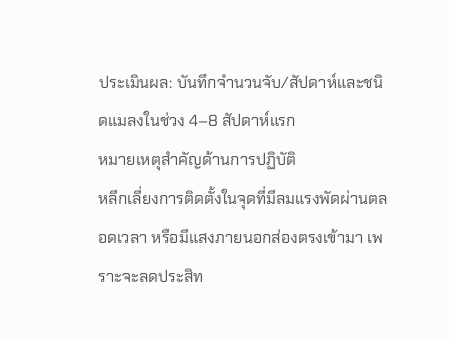ประเมินผล: บันทึกจำนวนจับ/สัปดาห์และชนิดแมลงในช่วง 4–8 สัปดาห์แรก
หมายเหตุสำคัญด้านการปฏิบัติ
หลีกเลี่ยงการติดตั้งในจุดที่มีลมแรงพัดผ่านตลอดเวลา หรือมีแสงภายนอกส่องตรงเข้ามา เพราะจะลดประสิท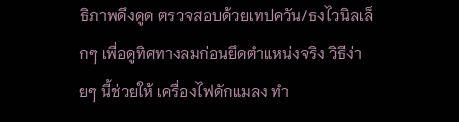ธิภาพดึงดูด ตรวจสอบด้วยเทปควัน/ธงไวนิลเล็กๆ เพื่อดูทิศทางลมก่อนยึดตำแหน่งจริง วิธีง่ายๆ นี้ช่วยให้ เครื่องไฟดักแมลง ทำ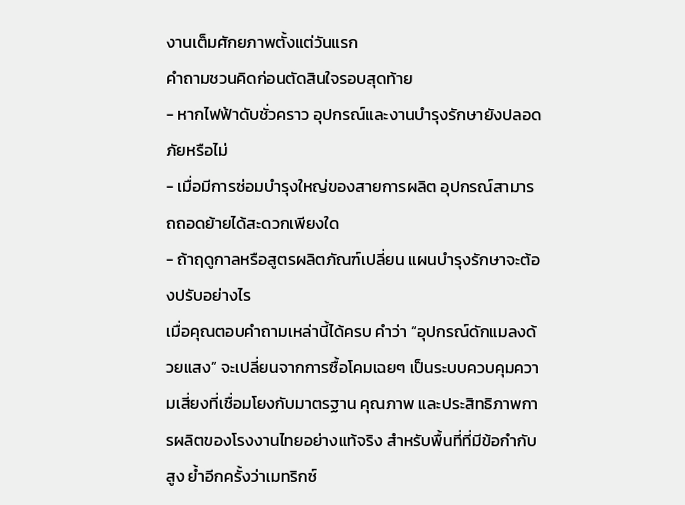งานเต็มศักยภาพตั้งแต่วันแรก
คำถามชวนคิดก่อนตัดสินใจรอบสุดท้าย
- หากไฟฟ้าดับชั่วคราว อุปกรณ์และงานบำรุงรักษายังปลอดภัยหรือไม่
- เมื่อมีการซ่อมบำรุงใหญ่ของสายการผลิต อุปกรณ์สามารถถอดย้ายได้สะดวกเพียงใด
- ถ้าฤดูกาลหรือสูตรผลิตภัณฑ์เปลี่ยน แผนบำรุงรักษาจะต้องปรับอย่างไร
เมื่อคุณตอบคำถามเหล่านี้ได้ครบ คำว่า “อุปกรณ์ดักแมลงด้วยแสง” จะเปลี่ยนจากการซื้อโคมเฉยๆ เป็นระบบควบคุมความเสี่ยงที่เชื่อมโยงกับมาตรฐาน คุณภาพ และประสิทธิภาพการผลิตของโรงงานไทยอย่างแท้จริง สำหรับพื้นที่ที่มีข้อกำกับสูง ย้ำอีกครั้งว่าเมทริกซ์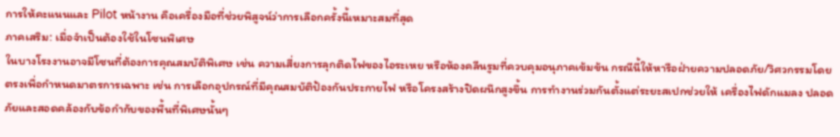การให้คะแนนและ Pilot หน้างาน คือเครื่องมือที่ช่วยพิสูจน์ว่าการเลือกครั้งนี้เหมาะสมที่สุด
ภาคเสริม: เมื่อจำเป็นต้องใช้ในโซนพิเศษ
ในบางโรงงานอาจมีโซนที่ต้องการคุณสมบัติพิเศษ เช่น ความเสี่ยงการลุกติดไฟของไอระเหย หรือห้องคลีนรูมที่ควบคุมอนุภาคเข้มข้น กรณีนี้ให้หารือฝ่ายความปลอดภัย/วิศวกรรมโดยตรงเพื่อกำหนดมาตรการเฉพาะ เช่น การเลือกอุปกรณ์ที่มีคุณสมบัติป้องกันประกายไฟ หรือโครงสร้างปิดผนึกสูงขึ้น การทำงานร่วมกันตั้งแต่ระยะสเปกช่วยให้ เครื่องไฟดักแมลง ปลอดภัยและสอดคล้องกับข้อกำกับของพื้นที่พิเศษนั้นๆ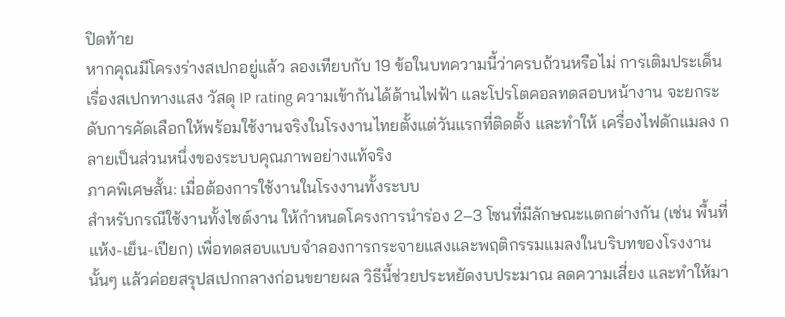ปิดท้าย
หากคุณมีโครงร่างสเปกอยู่แล้ว ลองเทียบกับ 19 ข้อในบทความนี้ว่าครบถ้วนหรือไม่ การเติมประเด็นเรื่องสเปกทางแสง วัสดุ IP rating ความเข้ากันได้ด้านไฟฟ้า และโปรโตคอลทดสอบหน้างาน จะยกระดับการคัดเลือกให้พร้อมใช้งานจริงในโรงงานไทยตั้งแต่วันแรกที่ติดตั้ง และทำให้ เครื่องไฟดักแมลง กลายเป็นส่วนหนึ่งของระบบคุณภาพอย่างแท้จริง
ภาคพิเศษสั้น: เมื่อต้องการใช้งานในโรงงานทั้งระบบ
สำหรับกรณีใช้งานทั้งไซต์งาน ให้กำหนดโครงการนำร่อง 2–3 โซนที่มีลักษณะแตกต่างกัน (เช่น พื้นที่แห้ง-เย็น-เปียก) เพื่อทดสอบแบบจำลองการกระจายแสงและพฤติกรรมแมลงในบริบทของโรงงานนั้นๆ แล้วค่อยสรุปสเปกกลางก่อนขยายผล วิธีนี้ช่วยประหยัดงบประมาณ ลดความเสี่ยง และทำให้มา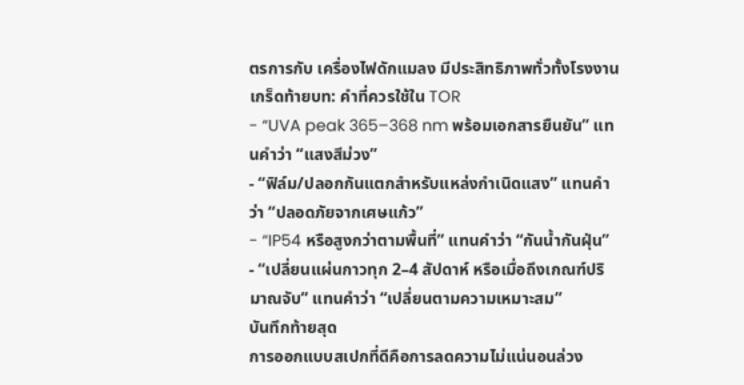ตรการกับ เครื่องไฟดักแมลง มีประสิทธิภาพทั่วทั้งโรงงาน
เกร็ดท้ายบท: คำที่ควรใช้ใน TOR
- “UVA peak 365–368 nm พร้อมเอกสารยืนยัน” แทนคำว่า “แสงสีม่วง”
- “ฟิล์ม/ปลอกกันแตกสำหรับแหล่งกำเนิดแสง” แทนคำว่า “ปลอดภัยจากเศษแก้ว”
- “IP54 หรือสูงกว่าตามพื้นที่” แทนคำว่า “กันน้ำกันฝุ่น”
- “เปลี่ยนแผ่นกาวทุก 2–4 สัปดาห์ หรือเมื่อถึงเกณฑ์ปริมาณจับ” แทนคำว่า “เปลี่ยนตามความเหมาะสม”
บันทึกท้ายสุด
การออกแบบสเปกที่ดีคือการลดความไม่แน่นอนล่วง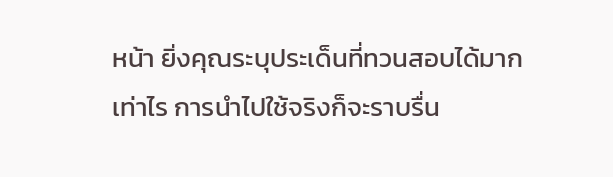หน้า ยิ่งคุณระบุประเด็นที่ทวนสอบได้มากเท่าไร การนำไปใช้จริงก็จะราบรื่น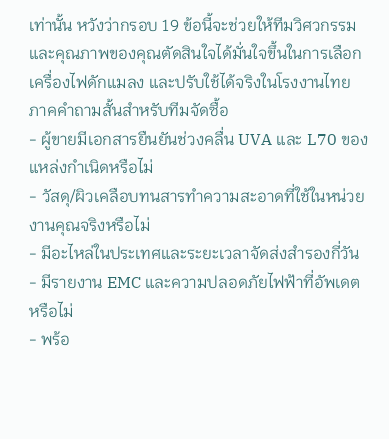เท่านั้น หวังว่ากรอบ 19 ข้อนี้จะช่วยให้ทีมวิศวกรรมและคุณภาพของคุณตัดสินใจได้มั่นใจขึ้นในการเลือก เครื่องไฟดักแมลง และปรับใช้ได้จริงในโรงงานไทย
ภาคคำถามสั้นสำหรับทีมจัดซื้อ
- ผู้ขายมีเอกสารยืนยันช่วงคลื่น UVA และ L70 ของแหล่งกำเนิดหรือไม่
- วัสดุ/ผิวเคลือบทนสารทำความสะอาดที่ใช้ในหน่วยงานคุณจริงหรือไม่
- มีอะไหล่ในประเทศและระยะเวลาจัดส่งสำรองกี่วัน
- มีรายงาน EMC และความปลอดภัยไฟฟ้าที่อัพเดตหรือไม่
- พร้อ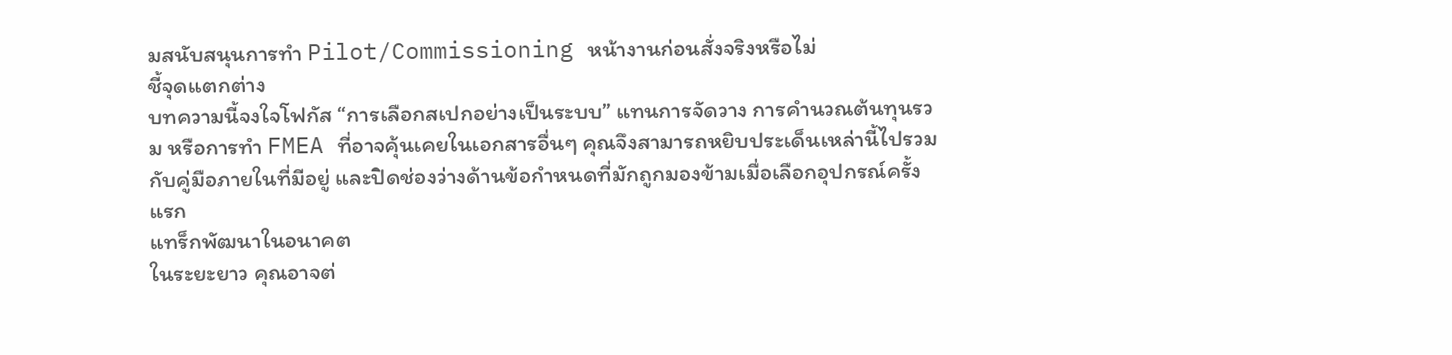มสนับสนุนการทำ Pilot/Commissioning หน้างานก่อนสั่งจริงหรือไม่
ชี้จุดแตกต่าง
บทความนี้จงใจโฟกัส “การเลือกสเปกอย่างเป็นระบบ” แทนการจัดวาง การคำนวณต้นทุนรวม หรือการทำ FMEA ที่อาจคุ้นเคยในเอกสารอื่นๆ คุณจึงสามารถหยิบประเด็นเหล่านี้ไปรวมกับคู่มือภายในที่มีอยู่ และปิดช่องว่างด้านข้อกำหนดที่มักถูกมองข้ามเมื่อเลือกอุปกรณ์ครั้งแรก
แทร็กพัฒนาในอนาคต
ในระยะยาว คุณอาจต่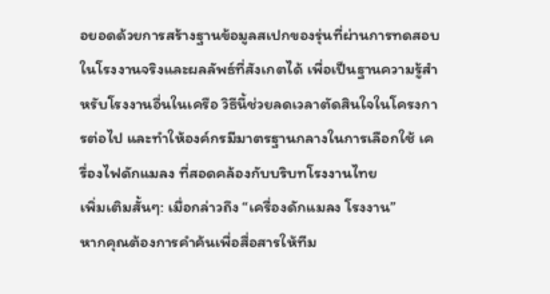อยอดด้วยการสร้างฐานข้อมูลสเปกของรุ่นที่ผ่านการทดสอบในโรงงานจริงและผลลัพธ์ที่สังเกตได้ เพื่อเป็นฐานความรู้สำหรับโรงงานอื่นในเครือ วิธีนี้ช่วยลดเวลาตัดสินใจในโครงการต่อไป และทำให้องค์กรมีมาตรฐานกลางในการเลือกใช้ เครื่องไฟดักแมลง ที่สอดคล้องกับบริบทโรงงานไทย
เพิ่มเติมสั้นๆ: เมื่อกล่าวถึง “เครื่องดักแมลง โรงงาน”
หากคุณต้องการคำค้นเพื่อสื่อสารให้ทีม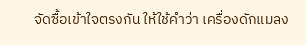จัดซื้อเข้าใจตรงกัน ให้ใช้คำว่า เครื่องดักแมลง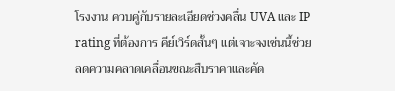โรงงาน ควบคู่กับรายละเอียดช่วงคลื่น UVA และ IP rating ที่ต้องการ คีย์เวิร์ดสั้นๆ แต่เจาะจงเช่นนี้ช่วยลดความคลาดเคลื่อนขณะสืบราคาและคัด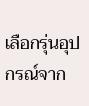เลือกรุ่นอุปกรณ์จาก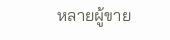หลายผู้ขาย